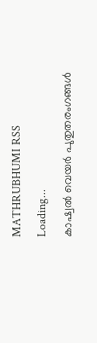MATHRUBHUMI RSS
Loading...
കാഷ്വല്‍ വെയര്‍ പുതുതരംഗങ്ങള്‍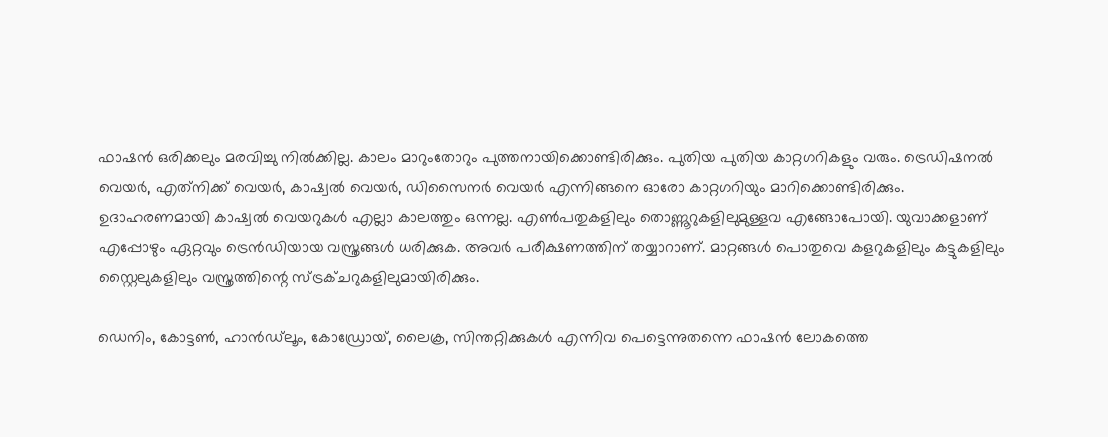ഫാഷന്‍ ഒരിക്കലും മരവിച്ചു നില്‍ക്കില്ല. കാലം മാറുംതോറും പുത്തനായിക്കൊണ്ടിരിക്കും. പുതിയ പുതിയ കാറ്റഗറികളും വരും. ട്രെഡിഷനല്‍ വെയര്‍, എത്‌നിക്ക് വെയര്‍, കാഷ്വല്‍ വെയര്‍, ഡിസൈനര്‍ വെയര്‍ എന്നിങ്ങനെ ഓരോ കാറ്റഗറിയും മാറിക്കൊണ്ടിരിക്കും. ഉദാഹരണമായി കാഷ്വല്‍ വെയറുകള്‍ എല്ലാ കാലത്തും ഒന്നല്ല. എണ്‍പതുകളിലും തൊണ്ണൂറുകളിലുമുള്ളവ എങ്ങോപോയി. യുവാക്കളാണ് എപ്പോഴും ഏറ്റവും ട്രെന്‍ഡിയായ വസ്ത്രങ്ങള്‍ ധരിക്കുക. അവര്‍ പരീക്ഷണത്തിന് തയ്യാറാണ്. മാറ്റങ്ങള്‍ പൊതുവെ കളറുകളിലും കട്ടുകളിലും സ്റ്റൈലുകളിലും വസ്ത്രത്തിന്റെ സ്ട്രക്ചറുകളിലുമായിരിക്കും.

ഡെനിം, കോട്ടണ്‍, ഹാന്‍ഡ്‌ലൂം, കോഡ്രോയ്, ലൈക്ര, സിന്തറ്റിക്കുകള്‍ എന്നിവ പെട്ടെന്നുതന്നെ ഫാഷന്‍ ലോകത്തെ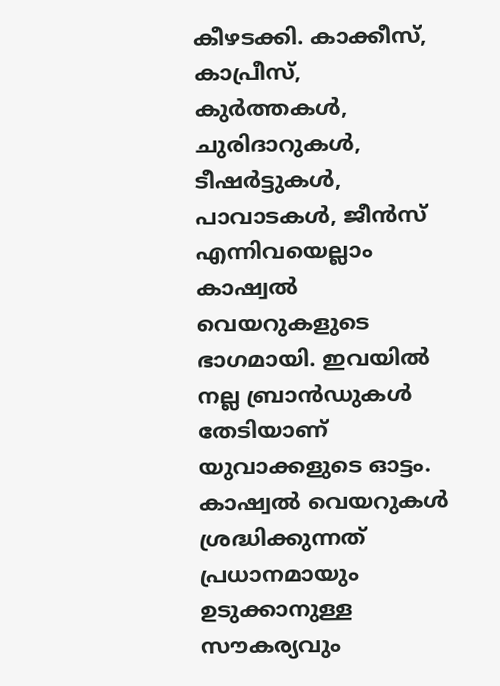കീഴടക്കി. കാക്കീസ്, കാപ്രീസ്, കുര്‍ത്തകള്‍, ചുരിദാറുകള്‍, ടീഷര്‍ട്ടുകള്‍, പാവാടകള്‍, ജീന്‍സ് എന്നിവയെല്ലാം കാഷ്വല്‍ വെയറുകളുടെ ഭാഗമായി. ഇവയില്‍ നല്ല ബ്രാന്‍ഡുകള്‍ തേടിയാണ് യുവാക്കളുടെ ഓട്ടം. കാഷ്വല്‍ വെയറുകള്‍ ശ്രദ്ധിക്കുന്നത് പ്രധാനമായും ഉടുക്കാനുള്ള സൗകര്യവും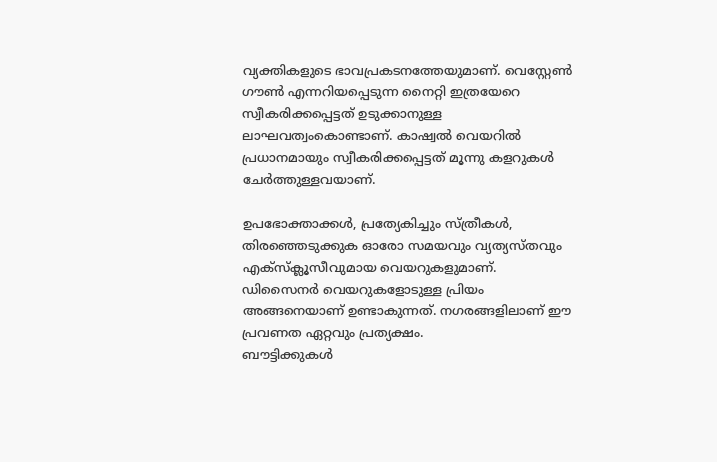വ്യക്തികളുടെ ഭാവപ്രകടനത്തേയുമാണ്. വെസ്റ്റേണ്‍ ഗൗണ്‍ എന്നറിയപ്പെടുന്ന നൈറ്റി ഇത്രയേറെ സ്വീകരിക്കപ്പെട്ടത് ഉടുക്കാനുള്ള ലാഘവത്വംകൊണ്ടാണ്. കാഷ്വല്‍ വെയറില്‍ പ്രധാനമായും സ്വീകരിക്കപ്പെട്ടത് മൂന്നു കളറുകള്‍ ചേര്‍ത്തുള്ളവയാണ്.

ഉപഭോക്താക്കള്‍, പ്രത്യേകിച്ചും സ്ത്രീകള്‍, തിരഞ്ഞെടുക്കുക ഓരോ സമയവും വ്യത്യസ്തവും എക്‌സ്‌ക്ലൂസീവുമായ വെയറുകളുമാണ്. ഡിസൈനര്‍ വെയറുകളോടുള്ള പ്രിയം അങ്ങനെയാണ് ഉണ്ടാകുന്നത്. നഗരങ്ങളിലാണ് ഈ പ്രവണത ഏറ്റവും പ്രത്യക്ഷം.
ബൗട്ടിക്കുകള്‍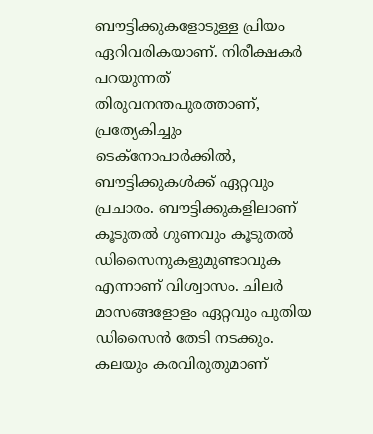ബൗട്ടിക്കുകളോടുള്ള പ്രിയം ഏറിവരികയാണ്. നിരീക്ഷകര്‍ പറയുന്നത് തിരുവനന്തപുരത്താണ്, പ്രത്യേകിച്ചും ടെക്‌നോപാര്‍ക്കില്‍, ബൗട്ടിക്കുകള്‍ക്ക് ഏറ്റവും പ്രചാരം. ബൗട്ടിക്കുകളിലാണ് കൂടുതല്‍ ഗുണവും കൂടുതല്‍ ഡിസൈനുകളുമുണ്ടാവുക എന്നാണ് വിശ്വാസം. ചിലര്‍ മാസങ്ങളോളം ഏറ്റവും പുതിയ ഡിസൈന്‍ തേടി നടക്കും. കലയും കരവിരുതുമാണ്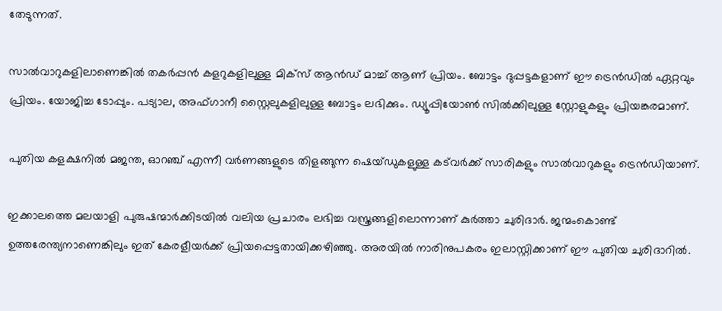തേടുന്നത്.

സാല്‍വാറുകളിലാണെങ്കില്‍ തകര്‍പ്പന്‍ കളറുകളിലുള്ള മിക്‌സ് ആന്‍ഡ് മാച്ച് ആണ് പ്രിയം. ബോട്ടം ദുപ്പട്ടകളാണ് ഈ ട്രെന്‍ഡില്‍ ഏറ്റവും പ്രിയം. യോജിച്ച ടോപ്പും. പട്യാല, അഫ്ഗാനീ സ്റ്റൈലുകളിലുള്ള ബോട്ടം ലഭിക്കും. ഡ്യൂപ്പിയോണ്‍ സില്‍ക്കിലുള്ള സ്റ്റോളുകളും പ്രിയങ്കരമാണ്.

പുതിയ കളക്ഷനില്‍ മജന്ത, ഓറഞ്ച് എന്നീ വര്‍ണങ്ങളുടെ തിളങ്ങുന്ന ഷെയ്ഡുകളുള്ള കട്‌വര്‍ക്ക് സാരികളും സാല്‍വാറുകളും ട്രെന്‍ഡിയാണ്.

ഇക്കാലത്തെ മലയാളി പുരുഷന്മാര്‍ക്കിടയില്‍ വലിയ പ്രചാരം ലഭിച്ച വസ്ത്രങ്ങളിലൊന്നാണ് കുര്‍ത്താ ചുരിദാര്‍. ജന്മംകൊണ്ട് ഉത്തരേന്ത്യനാണെങ്കിലും ഇത് കേരളീയര്‍ക്ക് പ്രിയപ്പെട്ടതായിക്കഴിഞ്ഞു. അരയില്‍ നാരിനുപകരം ഇലാസ്റ്റിക്കാണ് ഈ പുതിയ ചുരിദാറില്‍.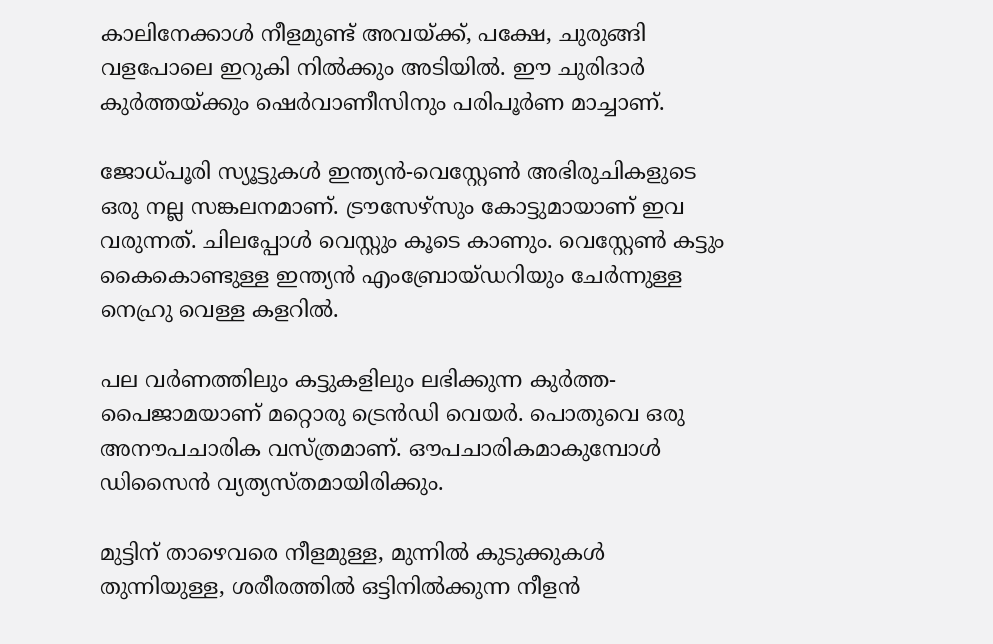കാലിനേക്കാള്‍ നീളമുണ്ട് അവയ്ക്ക്, പക്ഷേ, ചുരുങ്ങി വളപോലെ ഇറുകി നില്‍ക്കും അടിയില്‍. ഈ ചുരിദാര്‍ കുര്‍ത്തയ്ക്കും ഷെര്‍വാണീസിനും പരിപൂര്‍ണ മാച്ചാണ്.

ജോധ്പൂരി സ്യൂട്ടുകള്‍ ഇന്ത്യന്‍-വെസ്റ്റേണ്‍ അഭിരുചികളുടെ ഒരു നല്ല സങ്കലനമാണ്. ട്രൗസേഴ്‌സും കോട്ടുമായാണ് ഇവ വരുന്നത്. ചിലപ്പോള്‍ വെസ്റ്റും കൂടെ കാണും. വെസ്റ്റേണ്‍ കട്ടും കൈകൊണ്ടുള്ള ഇന്ത്യന്‍ എംബ്രോയ്ഡറിയും ചേര്‍ന്നുള്ള നെഹ്രു വെള്ള കളറില്‍.

പല വര്‍ണത്തിലും കട്ടുകളിലും ലഭിക്കുന്ന കുര്‍ത്ത-പൈജാമയാണ് മറ്റൊരു ട്രെന്‍ഡി വെയര്‍. പൊതുവെ ഒരു അനൗപചാരിക വസ്ത്രമാണ്. ഔപചാരികമാകുമ്പോള്‍ ഡിസൈന്‍ വ്യത്യസ്തമായിരിക്കും.

മുട്ടിന് താഴെവരെ നീളമുള്ള, മുന്നില്‍ കുടുക്കുകള്‍ തുന്നിയുള്ള, ശരീരത്തില്‍ ഒട്ടിനില്‍ക്കുന്ന നീളന്‍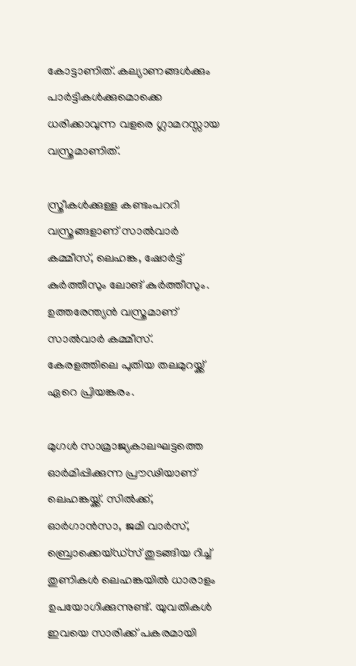കോട്ടാണിത്. കല്യാണങ്ങള്‍ക്കും പാര്‍ട്ടികള്‍ക്കുമൊക്കെ ധരിക്കാവുന്ന വളരെ ഗ്ലാമറസ്സായ വസ്ത്രമാണിത്.

സ്ത്രീകള്‍ക്കുള്ള കണ്ടംപററി വസ്ത്രങ്ങളാണ് സാല്‍വാര്‍ കമ്മീസ്, ലെഹങ്ക, ഷോര്‍ട്ട് കുര്‍ത്തീസും ലോങ് കുര്‍ത്തീസും. ഉത്തരേന്ത്യന്‍ വസ്ത്രമാണ് സാല്‍വാര്‍ കമ്മീസ്. കേരളത്തിലെ പുതിയ തലമുറയ്ക്ക് ഏറെ പ്രിയങ്കരം.

മുഗള്‍ സാമ്രാജ്യകാലഘട്ടത്തെ ഓര്‍മിപ്പിക്കുന്ന പ്രൗഢിയാണ് ലെഹങ്കയ്ക്ക്. സില്‍ക്ക്, ഓര്‍ഗാന്‍സാ, ജമി വാര്‍സ്, ബ്രൊക്കെയ്ഡ്‌സ് തുടങ്ങിയ റിച്ച് തുണികള്‍ ലെഹങ്കയില്‍ ധാരാളം ഉപയോഗിക്കുന്നുണ്ട്. യുവതികള്‍ ഇവയെ സാരിക്ക് പകരമായി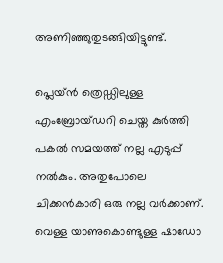അണിഞ്ഞുതുടങ്ങിയിട്ടുണ്ട്.

പ്ലെയ്ന്‍ ത്രെഡ്ഡിലുള്ള എംബ്രോയ്ഡറി ചെയ്ത കുര്‍ത്തി പകല്‍ സമയത്ത് നല്ല എടുപ്പ് നല്‍കും. അതുപോലെ ചിക്കന്‍കാരി ഒരു നല്ല വര്‍ക്കാണ്. വെള്ള യാണുകൊണ്ടുള്ള ഷാഡോ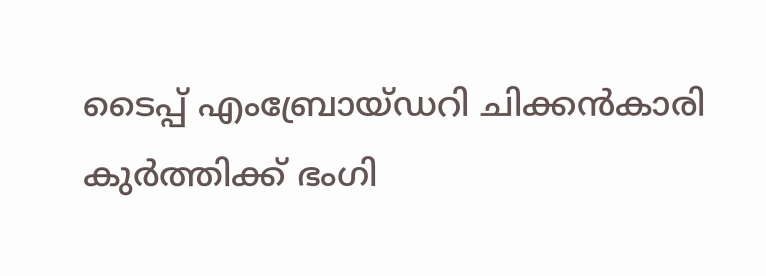ടൈപ്പ് എംബ്രോയ്ഡറി ചിക്കന്‍കാരി കുര്‍ത്തിക്ക് ഭംഗി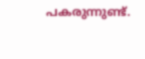പകരുന്നുണ്ട്.